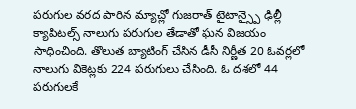పరుగుల వరద పారిన మ్యాచ్లో గుజరాత్ టైటాన్స్పై ఢిల్లీ క్యాపిటల్స్ నాలుగు పరుగుల తేడాతో ఘన విజయం సాధించింది. తొలుత బ్యాటింగ్ చేసిన డీసీ నిర్ణీత 20 ఓవర్లలో నాలుగు వికెట్లకు 224 పరుగులు చేసింది. ఓ దశలో 44 పరుగులకే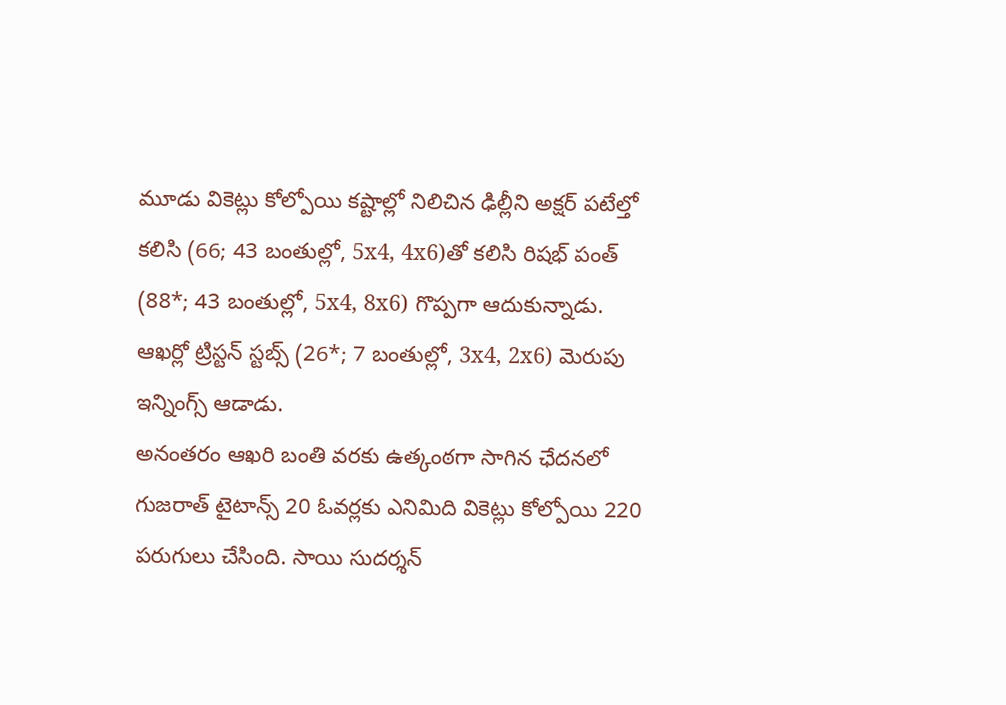మూడు వికెట్లు కోల్పోయి కష్టాల్లో నిలిచిన ఢిల్లీని అక్షర్ పటేల్తో కలిసి (66; 43 బంతుల్లో, 5x4, 4x6)తో కలిసి రిషభ్ పంత్ (88*; 43 బంతుల్లో, 5x4, 8x6) గొప్పగా ఆదుకున్నాడు. ఆఖర్లో ట్రిస్టన్ స్టబ్స్ (26*; 7 బంతుల్లో, 3x4, 2x6) మెరుపు ఇన్నింగ్స్ ఆడాడు.
అనంతరం ఆఖరి బంతి వరకు ఉత్కంఠగా సాగిన ఛేదనలో గుజరాత్ టైటాన్స్ 20 ఓవర్లకు ఎనిమిది వికెట్లు కోల్పోయి 220 పరుగులు చేసింది. సాయి సుదర్శన్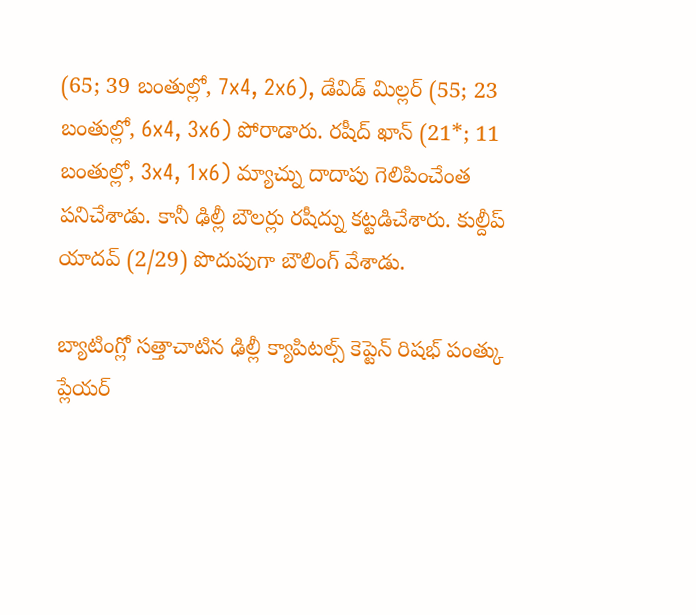(65; 39 బంతుల్లో, 7x4, 2x6), డేవిడ్ మిల్లర్ (55; 23 బంతుల్లో, 6x4, 3x6) పోరాడారు. రషీద్ ఖాన్ (21*; 11 బంతుల్లో, 3x4, 1x6) మ్యాచ్ను దాదాపు గెలిపించేంత పనిచేశాడు. కానీ ఢిల్లీ బౌలర్లు రషీద్ను కట్టడిచేశారు. కుల్దీప్ యాదవ్ (2/29) పొదుపుగా బౌలింగ్ వేశాడు.

బ్యాటింగ్లో సత్తాచాటిన ఢిల్లీ క్యాపిటల్స్ కెప్టెన్ రిషభ్ పంత్కు ప్లేయర్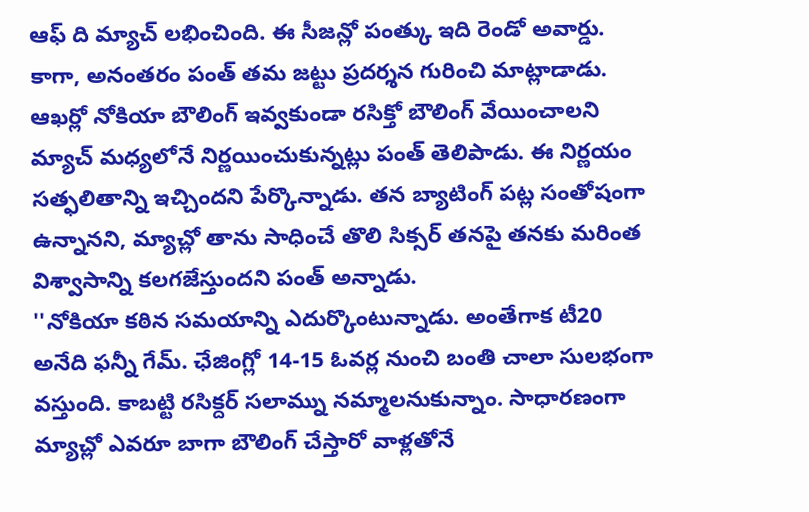ఆఫ్ ది మ్యాచ్ లభించింది. ఈ సీజన్లో పంత్కు ఇది రెండో అవార్డు. కాగా, అనంతరం పంత్ తమ జట్టు ప్రదర్శన గురించి మాట్లాడాడు. ఆఖర్లో నోకియా బౌలింగ్ ఇవ్వకుండా రసిక్తో బౌలింగ్ వేయించాలని మ్యాచ్ మధ్యలోనే నిర్ణయించుకున్నట్లు పంత్ తెలిపాడు. ఈ నిర్ణయం సత్ఫలితాన్ని ఇచ్చిందని పేర్కొన్నాడు. తన బ్యాటింగ్ పట్ల సంతోషంగా ఉన్నానని, మ్యాచ్లో తాను సాధించే తొలి సిక్సర్ తనపై తనకు మరింత విశ్వాసాన్ని కలగజేస్తుందని పంత్ అన్నాడు.
''నోకియా కఠిన సమయాన్ని ఎదుర్కొంటున్నాడు. అంతేగాక టీ20 అనేది ఫన్నీ గేమ్. ఛేజింగ్లో 14-15 ఓవర్ల నుంచి బంతి చాలా సులభంగా వస్తుంది. కాబట్టి రసిక్దర్ సలామ్ను నమ్మాలనుకున్నాం. సాధారణంగా మ్యాచ్లో ఎవరూ బాగా బౌలింగ్ చేస్తారో వాళ్లతోనే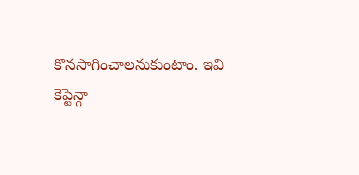కొనసాగించాలనుకుంటాం. ఇవి కెప్టెన్గా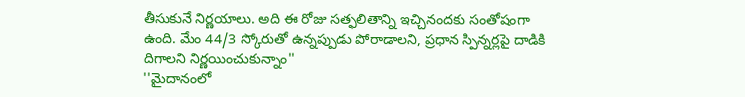తీసుకునే నిర్ణయాలు. అది ఈ రోజు సత్ఫలితాన్ని ఇచ్చినందకు సంతోషంగా ఉంది. మేం 44/3 స్కోరుతో ఉన్నప్పుడు పోరాడాలని, ప్రధాన స్పిన్నర్లపై దాడికి దిగాలని నిర్ణయించుకున్నాం''
''మైదానంలో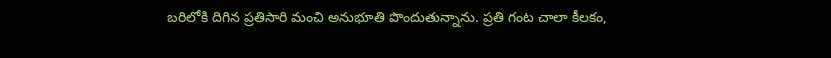బరిలోకి దిగిన ప్రతిసారి మంచి అనుభూతి పొందుతున్నాను. ప్రతి గంట చాలా కీలకం,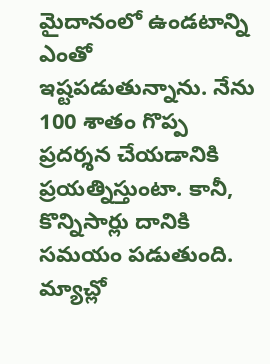మైదానంలో ఉండటాన్ని ఎంతో ఇష్టపడుతున్నాను. నేను 100 శాతం గొప్ప ప్రదర్శన చేయడానికి ప్రయత్నిస్తుంటా. కానీ, కొన్నిసార్లు దానికి సమయం పడుతుంది. మ్యాచ్లో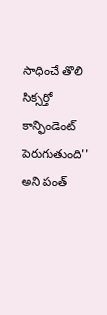సాధించే తొలి సిక్సర్తో కాన్ఫిండెంట్ పెరుగుతుంది'' అని పంత్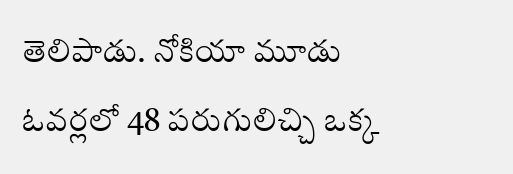తెలిపాడు. నోకియా మూడు ఓవర్లలో 48 పరుగులిచ్చి ఒక్క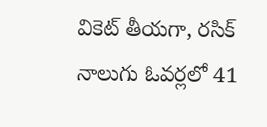వికెట్ తీయగా, రసిక్ నాలుగు ఓవర్లలో 41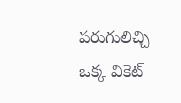పరుగులిచ్చి ఒక్క వికెట్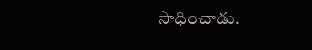సాధించాడు.